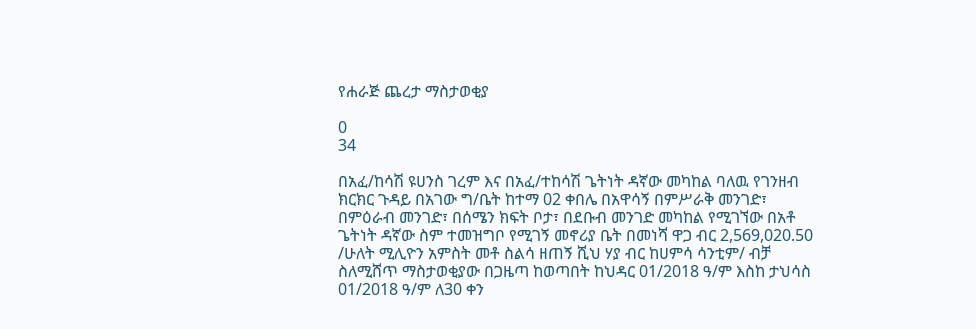የሐራጅ ጨረታ ማስታወቂያ

0
34

በአፈ/ከሳሽ ዩሀንስ ገረም እና በአፈ/ተከሳሽ ጌትነት ዳኛው መካከል ባለዉ የገንዘብ ክርክር ጉዳይ በአገው ግ/ቤት ከተማ 02 ቀበሌ በአዋሳኝ በምሥራቅ መንገድ፣ በምዕራብ መንገድ፣ በሰሜን ክፍት ቦታ፣ በደቡብ መንገድ መካከል የሚገኘው በአቶ ጌትነት ዳኛው ስም ተመዝግቦ የሚገኝ መኖሪያ ቤት በመነሻ ዋጋ ብር 2,569,020.50 /ሁለት ሚሊዮን አምስት መቶ ስልሳ ዘጠኝ ሺህ ሃያ ብር ከሀምሳ ሳንቲም/ ብቻ ስለሚሸጥ ማስታወቂያው በጋዜጣ ከወጣበት ከህዳር 01/2018 ዓ/ም እስከ ታህሳስ 01/2018 ዓ/ም ለ30 ቀን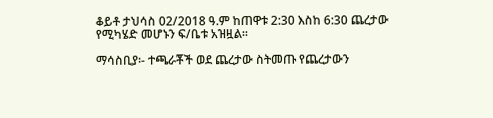ቆይቶ ታህሳስ 02/2018 ዓ.ም ከጠዋቱ 2:30 እስከ 6:30 ጨረታው የሚካሄድ መሆኑን ፍ/ቤቱ አዝዟል፡፡

ማሳስቢያ፡- ተጫራቾች ወደ ጨረታው ስትመጡ የጨረታውን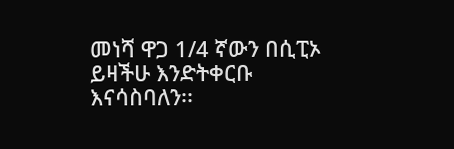መነሻ ዋጋ 1/4 ኛውን በሲፒኦ ይዛችሁ እንድትቀርቡ እናሳስባለን፡፡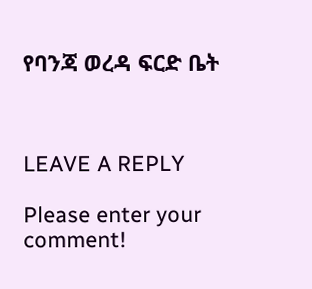የባንጃ ወረዳ ፍርድ ቤት



LEAVE A REPLY

Please enter your comment!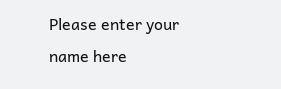Please enter your name here